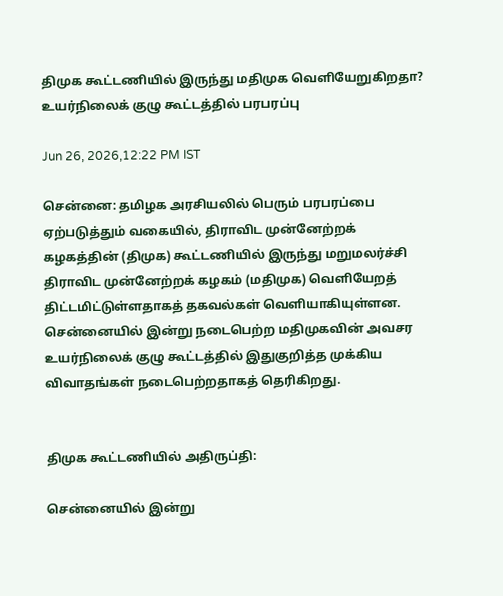திமுக கூட்டணியில் இருந்து மதிமுக வெளியேறுகிறதா? உயர்நிலைக் குழு கூட்டத்தில் பரபரப்பு

Jun 26, 2026,12:22 PM IST

சென்னை: தமிழக அரசியலில் பெரும் பரபரப்பை ஏற்படுத்தும் வகையில், திராவிட முன்னேற்றக் கழகத்தின் (திமுக) கூட்டணியில் இருந்து மறுமலர்ச்சி திராவிட முன்னேற்றக் கழகம் (மதிமுக) வெளியேறத் திட்டமிட்டுள்ளதாகத் தகவல்கள் வெளியாகியுள்ளன. சென்னையில் இன்று நடைபெற்ற மதிமுகவின் அவசர உயர்நிலைக் குழு கூட்டத்தில் இதுகுறித்த முக்கிய விவாதங்கள் நடைபெற்றதாகத் தெரிகிறது.


திமுக கூட்டணியில் அதிருப்தி:

சென்னையில் இன்று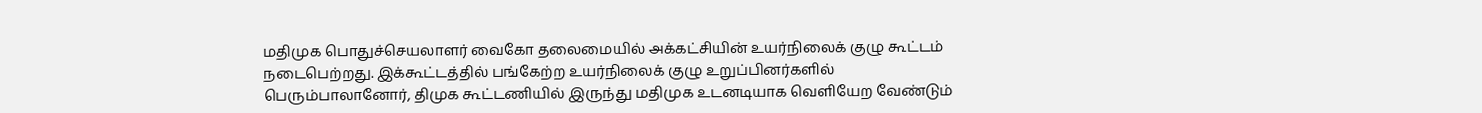மதிமுக பொதுச்செயலாளர் வைகோ தலைமையில் அக்கட்சியின் உயர்நிலைக் குழு கூட்டம் நடைபெற்றது. இக்கூட்டத்தில் பங்கேற்ற உயர்நிலைக் குழு உறுப்பினர்களில் பெரும்பாலானோர், திமுக கூட்டணியில் இருந்து மதிமுக உடனடியாக வெளியேற வேண்டும்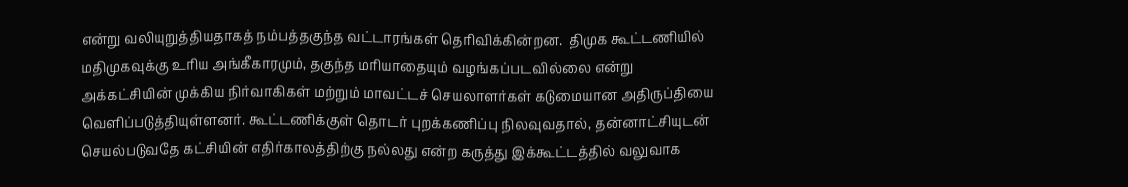என்று வலியுறுத்தியதாகத் நம்பத்தகுந்த வட்டாரங்கள் தெரிவிக்கின்றன.  திமுக கூட்டணியில் மதிமுகவுக்கு உரிய அங்கீகாரமும், தகுந்த மரியாதையும் வழங்கப்படவில்லை என்று அக்கட்சியின் முக்கிய நிர்வாகிகள் மற்றும் மாவட்டச் செயலாளர்கள் கடுமையான அதிருப்தியை வெளிப்படுத்தியுள்ளனர். கூட்டணிக்குள் தொடர் புறக்கணிப்பு நிலவுவதால், தன்னாட்சியுடன் செயல்படுவதே கட்சியின் எதிர்காலத்திற்கு நல்லது என்ற கருத்து இக்கூட்டத்தில் வலுவாக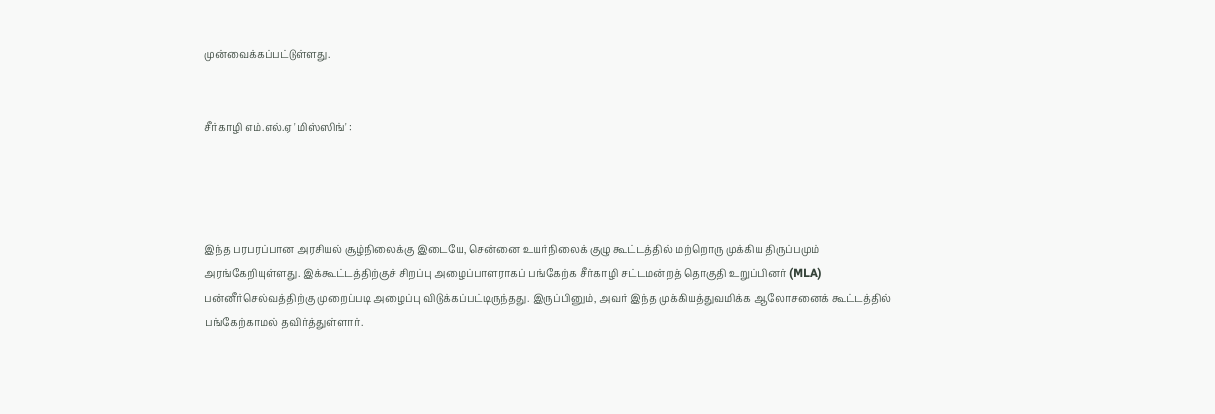முன்வைக்கப்பட்டுள்ளது.


சீர்காழி எம்.எல்.ஏ 'மிஸ்ஸிங்' :




இந்த பரபரப்பான அரசியல் சூழ்நிலைக்கு இடையே, சென்னை உயர்நிலைக் குழு கூட்டத்தில் மற்றொரு முக்கிய திருப்பமும் அரங்கேறியுள்ளது. இக்கூட்டத்திற்குச் சிறப்பு அழைப்பாளராகப் பங்கேற்க சீர்காழி சட்டமன்றத் தொகுதி உறுப்பினர் (MLA) பன்னீர்செல்வத்திற்கு முறைப்படி அழைப்பு விடுக்கப்பட்டிருந்தது. இருப்பினும், அவர் இந்த முக்கியத்துவமிக்க ஆலோசனைக் கூட்டத்தில் பங்கேற்காமல் தவிர்த்துள்ளார்.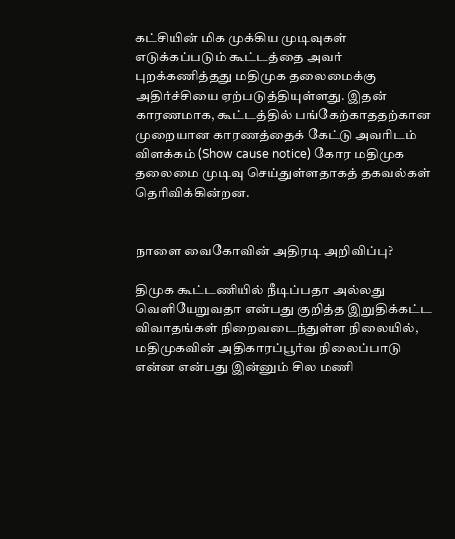கட்சியின் மிக முக்கிய முடிவுகள் எடுக்கப்படும் கூட்டத்தை அவர் புறக்கணித்தது மதிமுக தலைமைக்கு அதிர்ச்சியை ஏற்படுத்தியுள்ளது. இதன் காரணமாக, கூட்டத்தில் பங்கேற்காததற்கான முறையான காரணத்தைக் கேட்டு அவரிடம் விளக்கம் (Show cause notice) கோர மதிமுக தலைமை முடிவு செய்துள்ளதாகத் தகவல்கள் தெரிவிக்கின்றன.


நாளை வைகோவின் அதிரடி அறிவிப்பு?

திமுக கூட்டணியில் நீடிப்பதா அல்லது வெளியேறுவதா என்பது குறித்த இறுதிக்கட்ட விவாதங்கள் நிறைவடைந்துள்ள நிலையில், மதிமுகவின் அதிகாரப்பூர்வ நிலைப்பாடு என்ன என்பது இன்னும் சில மணி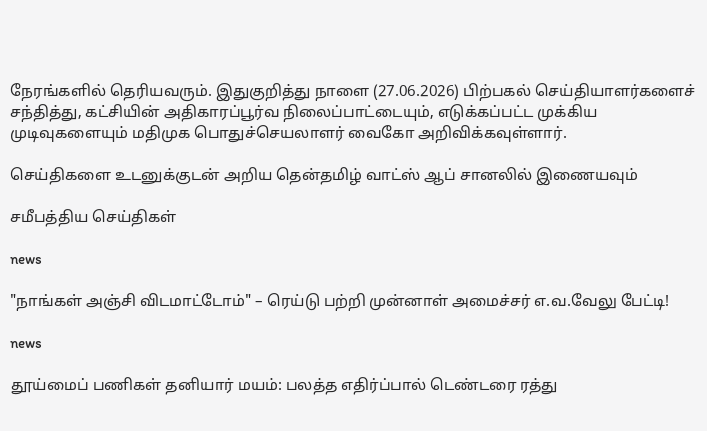நேரங்களில் தெரியவரும். இதுகுறித்து நாளை (27.06.2026) பிற்பகல் செய்தியாளர்களைச் சந்தித்து, கட்சியின் அதிகாரப்பூர்வ நிலைப்பாட்டையும், எடுக்கப்பட்ட முக்கிய முடிவுகளையும் மதிமுக பொதுச்செயலாளர் வைகோ அறிவிக்கவுள்ளார்.

செய்திகளை உடனுக்குடன் அறிய தென்தமிழ் வாட்ஸ் ஆப் சானலில் இணையவும்

சமீபத்திய செய்திகள்

news

"நாங்கள் அஞ்சி விடமாட்டோம்" – ரெய்டு பற்றி முன்னாள் அமைச்சர் எ.வ.வேலு பேட்டி!

news

தூய்மைப் பணிகள் தனியார் மயம்: பலத்த எதிர்ப்பால் டெண்டரை ரத்து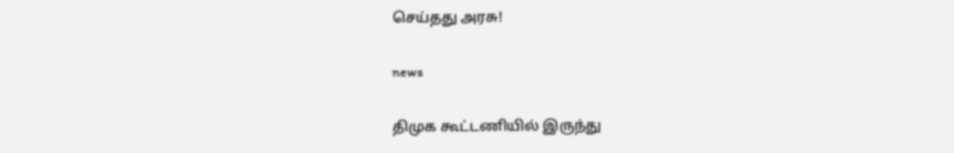செய்தது அரசு!

news

திமுக கூட்டணியில் இருந்து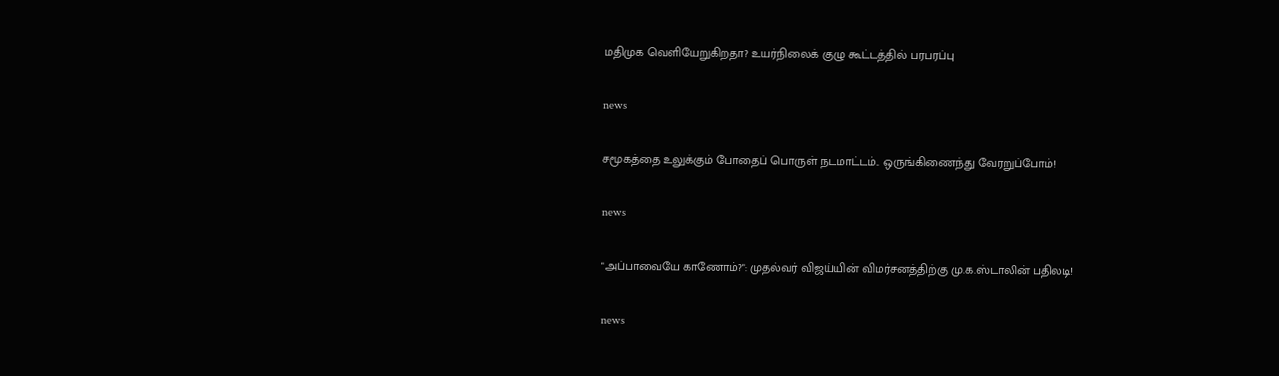மதிமுக வெளியேறுகிறதா? உயர்நிலைக் குழு கூட்டத்தில் பரபரப்பு

news

சமூகத்தை உலுக்கும் போதைப் பொருள் நடமாட்டம்.. ஒருங்கிணைந்து வேரறுப்போம்!

news

"அப்பாவையே காணோம்?": முதல்வர் விஜய்யின் விமர்சனத்திற்கு மு.க.ஸ்டாலின் பதிலடி!

news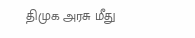திமுக அரசு மீது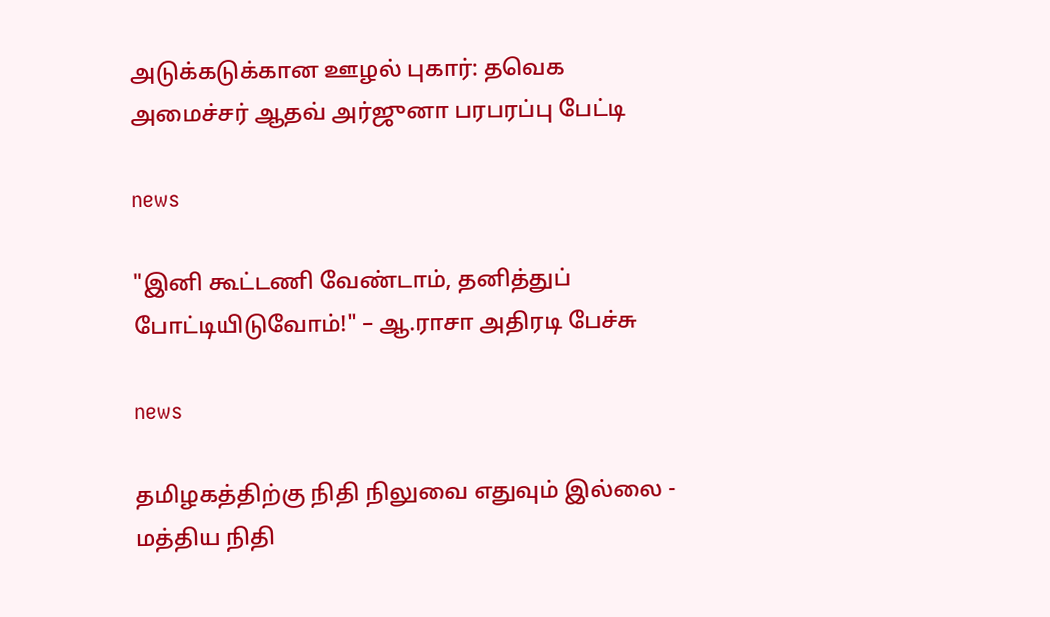அடுக்கடுக்கான ஊழல் புகார்: தவெக அமைச்சர் ஆதவ் அர்ஜுனா பரபரப்பு பேட்டி

news

"இனி கூட்டணி வேண்டாம், தனித்துப் போட்டியிடுவோம்!" – ஆ.ராசா அதிரடி பேச்சு

news

தமிழகத்திற்கு நிதி நிலுவை எதுவும் இல்லை - மத்திய நிதி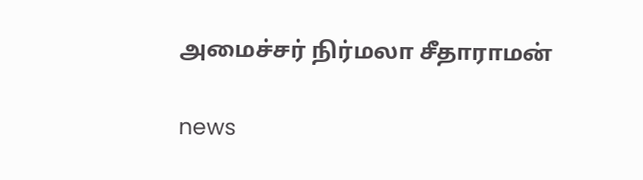அமைச்சர் நிர்மலா சீதாராமன்

news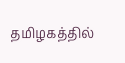தமிழகத்தில்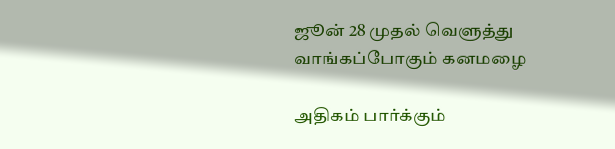ஜூன் 28 முதல் வெளுத்து வாங்கப்போகும் கனமழை

அதிகம் பார்க்கும்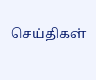செய்திகள்